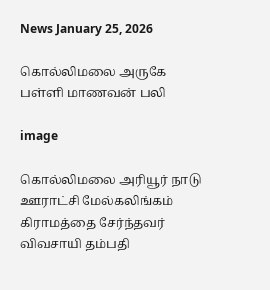News January 25, 2026

கொல்லிமலை அருகே பள்ளி மாணவன் பலி

image

கொல்லிமலை அரியூர் நாடு ஊராட்சி மேல்கலிங்கம் கிராமத்தை சேர்ந்தவர் விவசாயி தம்பதி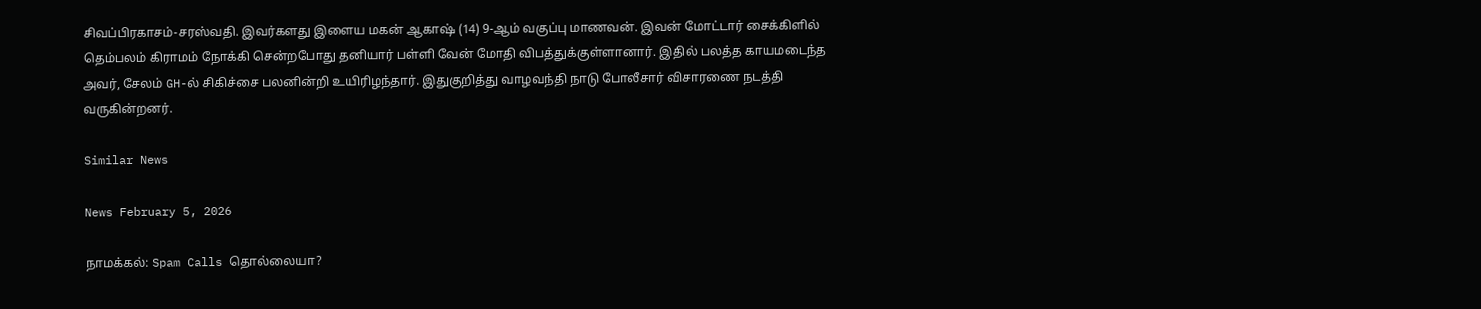சிவப்பிரகாசம்-சரஸ்வதி. இவர்களது இளைய மகன் ஆகாஷ் (14) 9-ஆம் வகுப்பு மாணவன். இவன் மோட்டார் சைக்கிளில் தெம்பலம் கிராமம் நோக்கி சென்றபோது தனியார் பள்ளி வேன் மோதி விபத்துக்குள்ளானார். இதில் பலத்த காயமடைந்த அவர், சேலம் GH-ல் சிகிச்சை பலனின்றி உயிரிழந்தார். இதுகுறித்து வாழவந்தி நாடு போலீசார் விசாரணை நடத்தி வருகின்றனர்.

Similar News

News February 5, 2026

நாமக்கல்: Spam Calls தொல்லையா?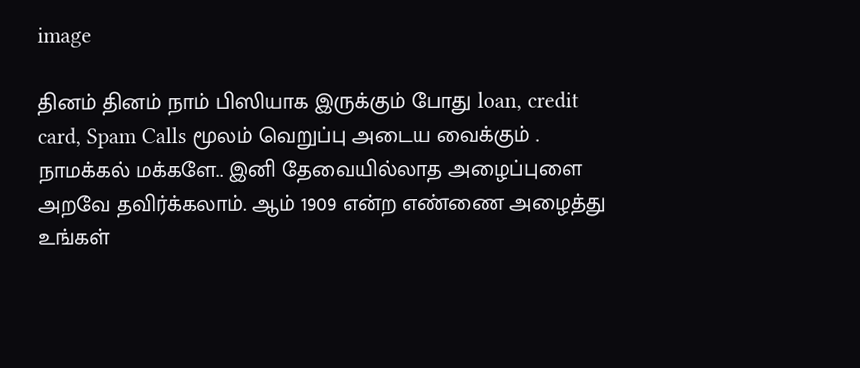image

தினம் தினம் நாம் பிஸியாக இருக்கும் போது loan, credit card, Spam Calls மூலம் வெறுப்பு அடைய வைக்கும் . நாமக்கல் மக்களே.. இனி தேவையில்லாத அழைப்புளை அறவே தவிர்க்கலாம். ஆம் 1909 என்ற எண்ணை அழைத்து உங்கள்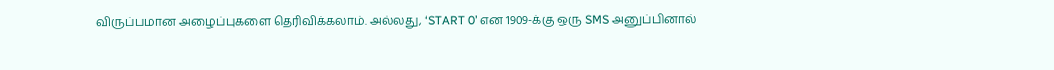விருப்பமான அழைப்புகளை தெரிவிக்கலாம். அல்லது, ‘START 0’ என 1909-க்கு ஒரு SMS அனுப்பினால்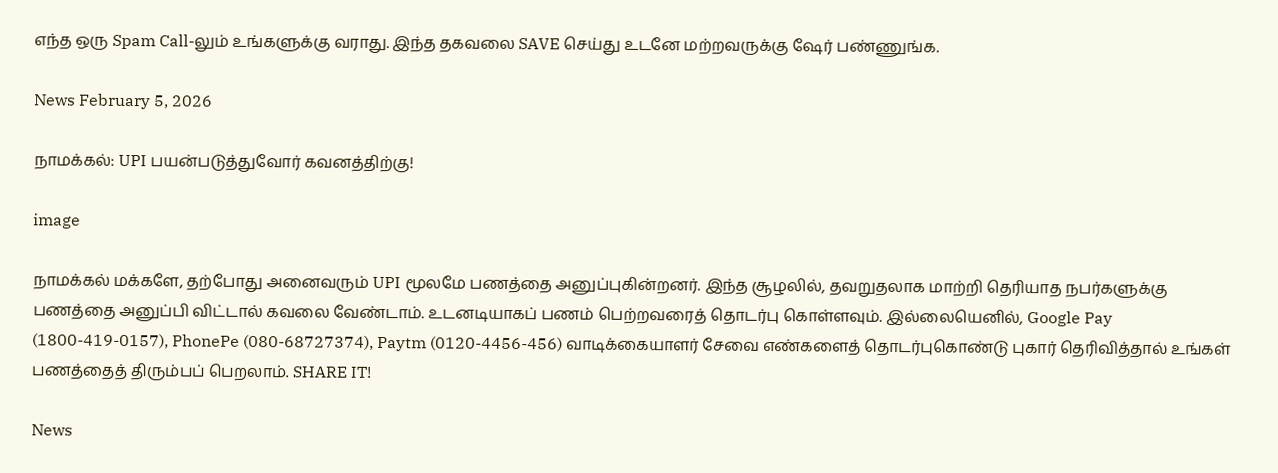எந்த ஒரு Spam Call-லும் உங்களுக்கு வராது. இந்த தகவலை SAVE செய்து உடனே மற்றவருக்கு ஷேர் பண்ணுங்க.

News February 5, 2026

நாமக்கல்: UPI பயன்படுத்துவோர் கவனத்திற்கு!

image

நாமக்கல் மக்களே, தற்போது அனைவரும் UPI மூலமே பணத்தை அனுப்புகின்றனர். இந்த சூழலில், தவறுதலாக மாற்றி தெரியாத நபர்களுக்கு பணத்தை அனுப்பி விட்டால் கவலை வேண்டாம். உடனடியாகப் பணம் பெற்றவரைத் தொடர்பு கொள்ளவும். இல்லையெனில், Google Pay (1800-419-0157), PhonePe (080-68727374), Paytm (0120-4456-456) வாடிக்கையாளர் சேவை எண்களைத் தொடர்புகொண்டு புகார் தெரிவித்தால் உங்கள் பணத்தைத் திரும்பப் பெறலாம். SHARE IT!

News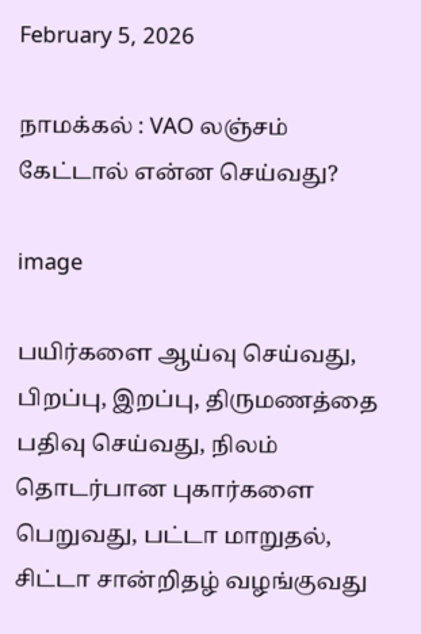February 5, 2026

நாமக்கல் : VAO லஞ்சம் கேட்டால் என்ன செய்வது?

image

பயிர்களை ஆய்வு செய்வது, பிறப்பு, இறப்பு, திருமணத்தை பதிவு செய்வது, நிலம் தொடர்பான புகார்களை பெறுவது, பட்டா மாறுதல், சிட்டா சான்றிதழ் வழங்குவது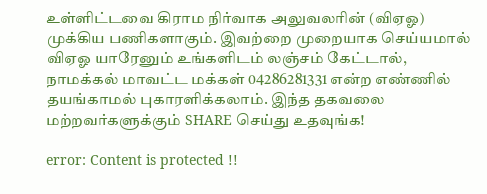உள்ளிட்டவை கிராம நிர்வாக அலுவலரின் (விஏஓ) முக்கிய பணிகளாகும். இவற்றை முறையாக செய்யமால் விஏஓ யாரேனும் உங்களிடம் லஞ்சம் கேட்டால், நாமக்கல் மாவட்ட மக்கள் 04286281331 என்ற எண்ணில் தயங்காமல் புகாரளிக்கலாம். இந்த தகவலை மற்றவர்களுக்கும் SHARE செய்து உதவுங்க!

error: Content is protected !!